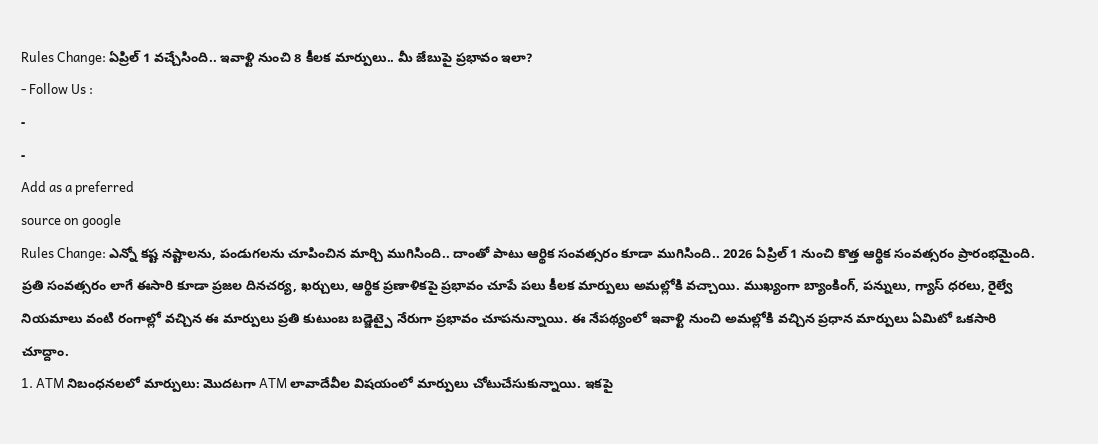Rules Change: ఏప్రిల్ 1 వచ్చేసింది.. ఇవాళ్టి నుంచి 8 కీలక మార్పులు.. మీ జేబుపై ప్రభావం ఇలా?
- Follow Us :
-
-
Add as a preferred
source on google
Rules Change: ఎన్నో కష్ట నష్టాలను, పండుగలను చూపించిన మార్చి ముగిసింది.. దాంతో పాటు ఆర్థిక సంవత్సరం కూడా ముగిసింది.. 2026 ఏప్రిల్ 1 నుంచి కొత్త ఆర్థిక సంవత్సరం ప్రారంభమైంది. ప్రతి సంవత్సరం లాగే ఈసారి కూడా ప్రజల దినచర్య, ఖర్చులు, ఆర్థిక ప్రణాళికపై ప్రభావం చూపే పలు కీలక మార్పులు అమల్లోకి వచ్చాయి. ముఖ్యంగా బ్యాంకింగ్, పన్నులు, గ్యాస్ ధరలు, రైల్వే నియమాలు వంటి రంగాల్లో వచ్చిన ఈ మార్పులు ప్రతి కుటుంబ బడ్జెట్పై నేరుగా ప్రభావం చూపనున్నాయి. ఈ నేపథ్యంలో ఇవాళ్టి నుంచి అమల్లోకి వచ్చిన ప్రధాన మార్పులు ఏమిటో ఒకసారి చూద్దాం.
1. ATM నిబంధనలలో మార్పులు: మొదటగా ATM లావాదేవీల విషయంలో మార్పులు చోటుచేసుకున్నాయి. ఇకపై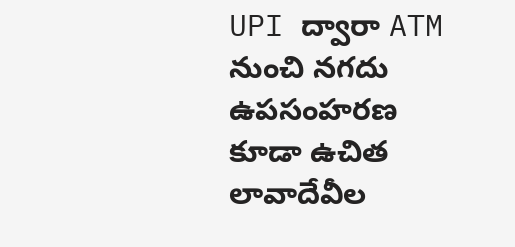UPI ద్వారా ATM నుంచి నగదు ఉపసంహరణ కూడా ఉచిత లావాదేవీల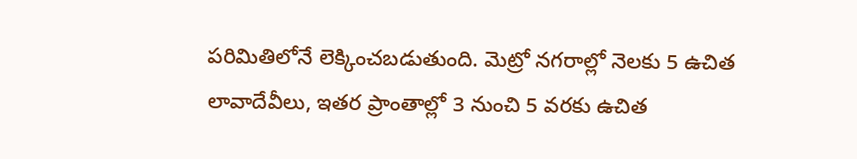పరిమితిలోనే లెక్కించబడుతుంది. మెట్రో నగరాల్లో నెలకు 5 ఉచిత లావాదేవీలు, ఇతర ప్రాంతాల్లో 3 నుంచి 5 వరకు ఉచిత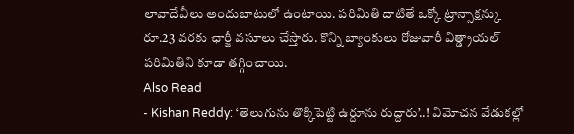లావాదేవీలు అందుబాటులో ఉంటాయి. పరిమితి దాటితే ఒక్కో ట్రాన్సాక్షన్కు రూ.23 వరకు ఛార్జీ వసూలు చేస్తారు. కొన్ని బ్యాంకులు రోజువారీ విత్డ్రాయల్ పరిమితిని కూడా తగ్గించాయి.
Also Read
- Kishan Reddy: ‘తెలుగును తొక్కిపెట్టి ఉర్దూను రుద్దారు’..! విమోచన వేడుకల్లో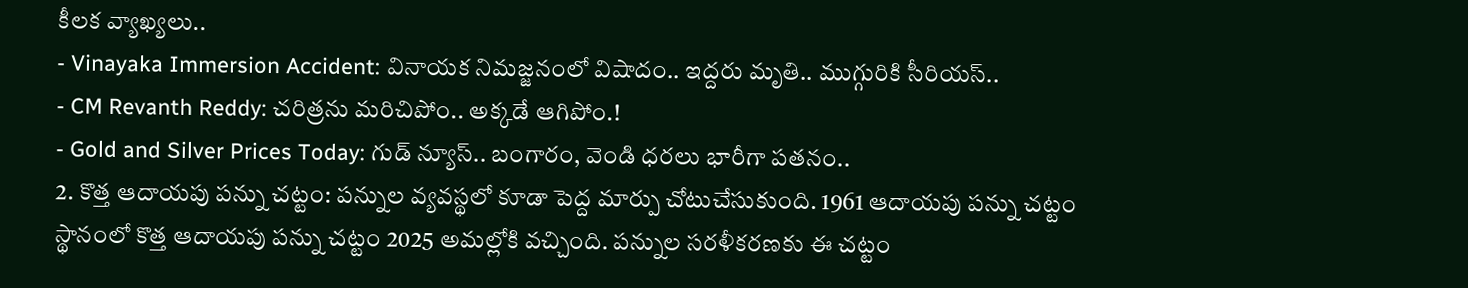కీలక వ్యాఖ్యలు..
- Vinayaka Immersion Accident: వినాయక నిమజ్జనంలో విషాదం.. ఇద్దరు మృతి.. ముగ్గురికి సీరియస్..
- CM Revanth Reddy: చరిత్రను మరిచిపోం.. అక్కడే ఆగిపోం.!
- Gold and Silver Prices Today: గుడ్ న్యూస్.. బంగారం, వెండి ధరలు భారీగా పతనం..
2. కొత్త ఆదాయపు పన్ను చట్టం: పన్నుల వ్యవస్థలో కూడా పెద్ద మార్పు చోటుచేసుకుంది. 1961 ఆదాయపు పన్ను చట్టం స్థానంలో కొత్త ఆదాయపు పన్ను చట్టం 2025 అమల్లోకి వచ్చింది. పన్నుల సరళీకరణకు ఈ చట్టం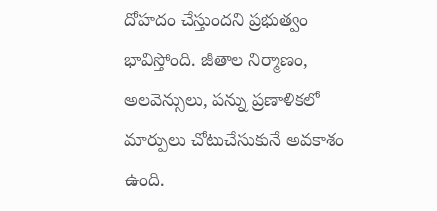దోహదం చేస్తుందని ప్రభుత్వం భావిస్తోంది. జీతాల నిర్మాణం, అలవెన్సులు, పన్ను ప్రణాళికలో మార్పులు చోటుచేసుకునే అవకాశం ఉంది.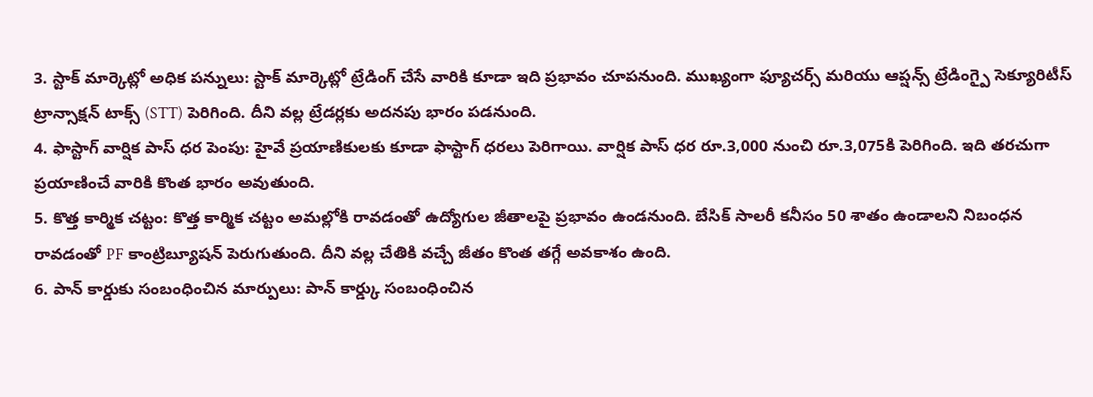3. స్టాక్ మార్కెట్లో అధిక పన్నులు: స్టాక్ మార్కెట్లో ట్రేడింగ్ చేసే వారికి కూడా ఇది ప్రభావం చూపనుంది. ముఖ్యంగా ఫ్యూచర్స్ మరియు ఆప్షన్స్ ట్రేడింగ్పై సెక్యూరిటీస్ ట్రాన్సాక్షన్ టాక్స్ (STT) పెరిగింది. దీని వల్ల ట్రేడర్లకు అదనపు భారం పడనుంది.
4. ఫాస్టాగ్ వార్షిక పాస్ ధర పెంపు: హైవే ప్రయాణికులకు కూడా ఫాస్టాగ్ ధరలు పెరిగాయి. వార్షిక పాస్ ధర రూ.3,000 నుంచి రూ.3,075కి పెరిగింది. ఇది తరచుగా ప్రయాణించే వారికి కొంత భారం అవుతుంది.
5. కొత్త కార్మిక చట్టం: కొత్త కార్మిక చట్టం అమల్లోకి రావడంతో ఉద్యోగుల జీతాలపై ప్రభావం ఉండనుంది. బేసిక్ సాలరీ కనీసం 50 శాతం ఉండాలని నిబంధన రావడంతో PF కాంట్రిబ్యూషన్ పెరుగుతుంది. దీని వల్ల చేతికి వచ్చే జీతం కొంత తగ్గే అవకాశం ఉంది.
6. పాన్ కార్డుకు సంబంధించిన మార్పులు: పాన్ కార్డ్కు సంబంధించిన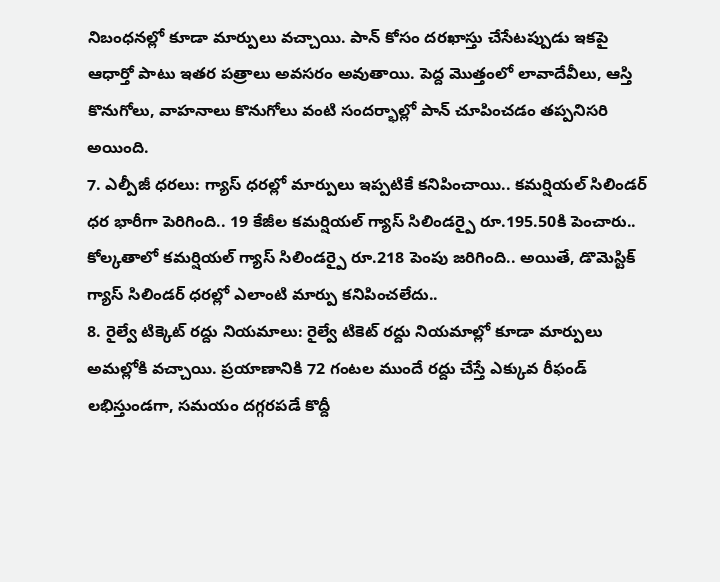నిబంధనల్లో కూడా మార్పులు వచ్చాయి. పాన్ కోసం దరఖాస్తు చేసేటప్పుడు ఇకపై ఆధార్తో పాటు ఇతర పత్రాలు అవసరం అవుతాయి. పెద్ద మొత్తంలో లావాదేవీలు, ఆస్తి కొనుగోలు, వాహనాలు కొనుగోలు వంటి సందర్భాల్లో పాన్ చూపించడం తప్పనిసరి అయింది.
7. ఎల్పీజీ ధరలు: గ్యాస్ ధరల్లో మార్పులు ఇప్పటికే కనిపించాయి.. కమర్షియల్ సిలిండర్ ధర భారీగా పెరిగింది.. 19 కేజీల కమర్షియల్ గ్యాస్ సిలిండర్పై రూ.195.50కి పెంచారు.. కోల్కతాలో కమర్షియల్ గ్యాస్ సిలిండర్పై రూ.218 పెంపు జరిగింది.. అయితే, డొమెస్టిక్ గ్యాస్ సిలిండర్ ధరల్లో ఎలాంటి మార్పు కనిపించలేదు..
8. రైల్వే టిక్కెట్ రద్దు నియమాలు: రైల్వే టికెట్ రద్దు నియమాల్లో కూడా మార్పులు అమల్లోకి వచ్చాయి. ప్రయాణానికి 72 గంటల ముందే రద్దు చేస్తే ఎక్కువ రీఫండ్ లభిస్తుండగా, సమయం దగ్గరపడే కొద్దీ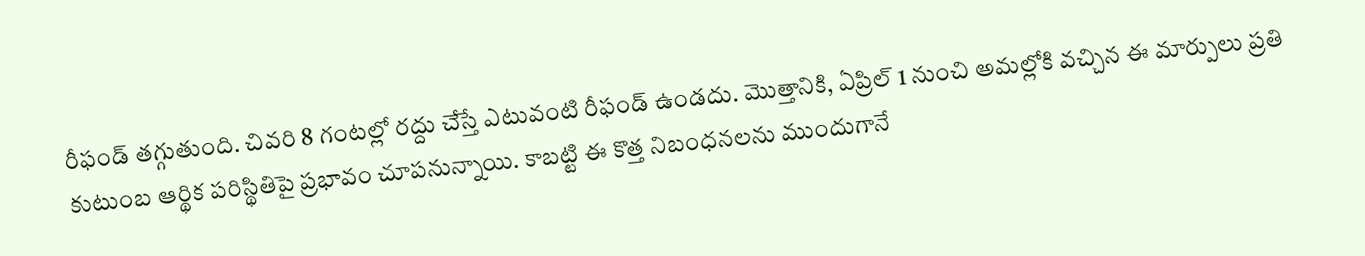రీఫండ్ తగ్గుతుంది. చివరి 8 గంటల్లో రద్దు చేస్తే ఎటువంటి రీఫండ్ ఉండదు. మొత్తానికి, ఏప్రిల్ 1 నుంచి అమల్లోకి వచ్చిన ఈ మార్పులు ప్రతి కుటుంబ ఆర్థిక పరిస్థితిపై ప్రభావం చూపనున్నాయి. కాబట్టి ఈ కొత్త నిబంధనలను ముందుగానే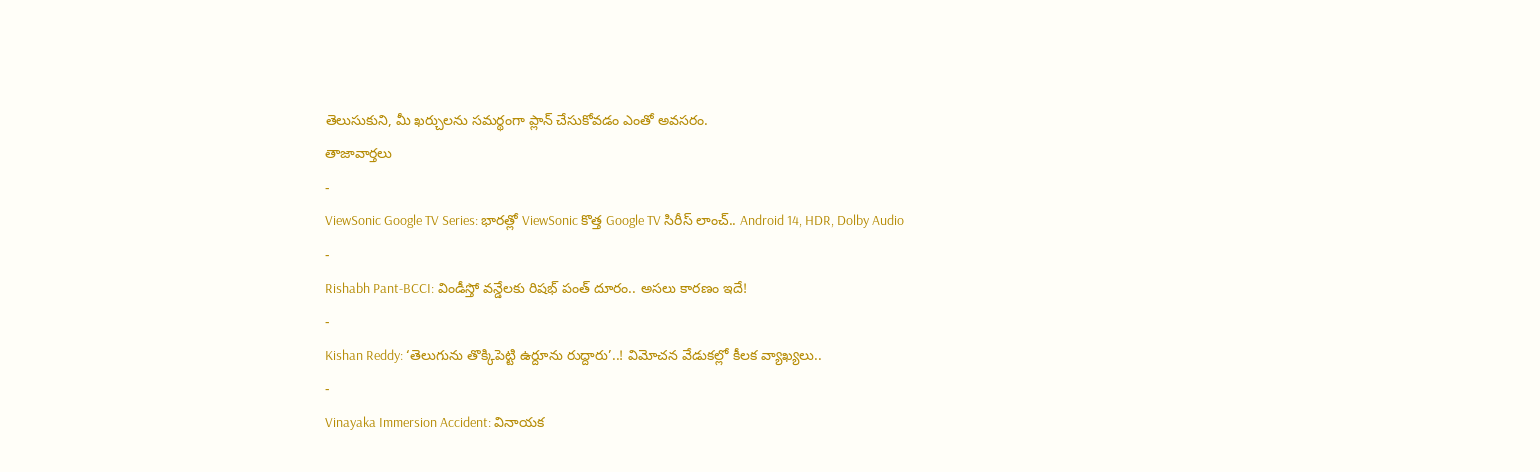తెలుసుకుని, మీ ఖర్చులను సమర్థంగా ప్లాన్ చేసుకోవడం ఎంతో అవసరం.
తాజావార్తలు
-
ViewSonic Google TV Series: భారత్లో ViewSonic కొత్త Google TV సిరీస్ లాంచ్.. Android 14, HDR, Dolby Audio
-
Rishabh Pant-BCCI: విండీస్తో వన్డేలకు రిషభ్ పంత్ దూరం.. అసలు కారణం ఇదే!
-
Kishan Reddy: ‘తెలుగును తొక్కిపెట్టి ఉర్దూను రుద్దారు’..! విమోచన వేడుకల్లో కీలక వ్యాఖ్యలు..
-
Vinayaka Immersion Accident: వినాయక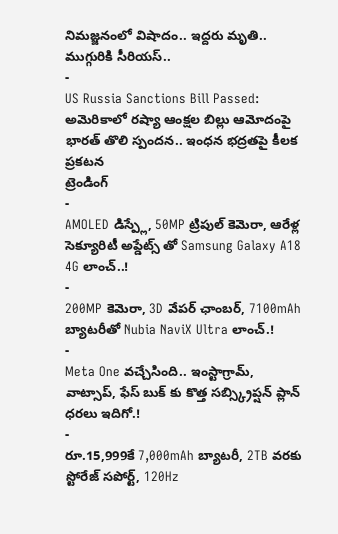నిమజ్జనంలో విషాదం.. ఇద్దరు మృతి.. ముగ్గురికి సీరియస్..
-
US Russia Sanctions Bill Passed: అమెరికాలో రష్యా ఆంక్షల బిల్లు ఆమోదంపై భారత్ తొలి స్పందన.. ఇంధన భద్రతపై కీలక ప్రకటన
ట్రెండింగ్
-
AMOLED డిస్ప్లే, 50MP ట్రిపుల్ కెమెరా, ఆరేళ్ల సెక్యూరిటీ అప్డేట్స్ తో Samsung Galaxy A18 4G లాంచ్..!
-
200MP కెమెరా, 3D వేపర్ ఛాంబర్, 7100mAh బ్యాటరీతో Nubia NaviX Ultra లాంచ్.!
-
Meta One వచ్చేసింది.. ఇంస్టాగ్రామ్, వాట్సాప్, ఫేస్ బుక్ కు కొత్త సబ్స్క్రిప్షన్ ప్లాన్ ధరలు ఇదిగో.!
-
రూ.15,999కే 7,000mAh బ్యాటరీ, 2TB వరకు స్టోరేజ్ సపోర్ట్, 120Hz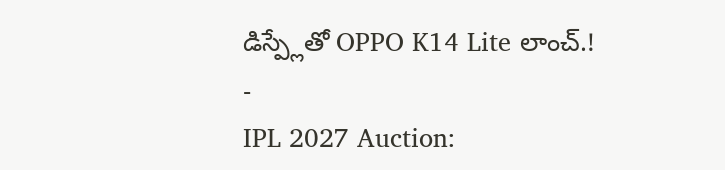డిస్ప్లేతో OPPO K14 Lite లాంచ్.!
-
IPL 2027 Auction: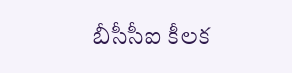బీసీసీఐ కీలక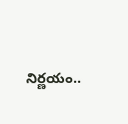నిర్ణయం..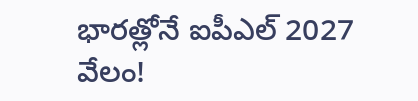భారత్లోనే ఐపీఎల్ 2027 వేలం!